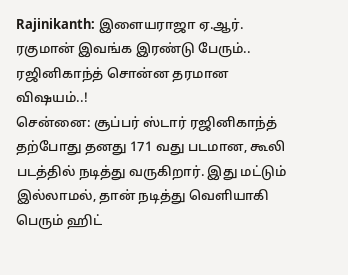Rajinikanth: இளையராஜா ஏ.ஆர். ரகுமான் இவங்க இரண்டு பேரும்.. ரஜினிகாந்த் சொன்ன தரமான விஷயம்..!
சென்னை: சூப்பர் ஸ்டார் ரஜினிகாந்த் தற்போது தனது 171 வது படமான, கூலி படத்தில் நடித்து வருகிறார். இது மட்டும் இல்லாமல், தான் நடித்து வெளியாகி பெரும் ஹிட்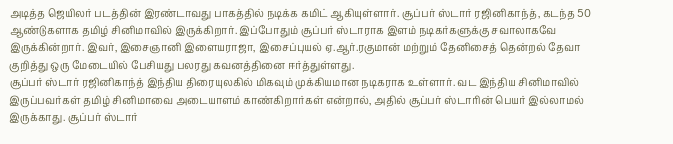அடித்த ஜெயிலர் படத்தின் இரண்டாவது பாகத்தில் நடிக்க கமிட் ஆகியுள்ளார். சூப்பர் ஸ்டார் ரஜினிகாந்த், கடந்த 50 ஆண்டுகளாக தமிழ் சினிமாவில் இருக்கிறார். இப்போதும் சூப்பர் ஸ்டாராக இளம் நடிகர்களுக்கு சவாலாகவே இருக்கின்றார். இவர், இசைஞானி இளையராஜா, இசைப்புயல் ஏ.ஆர்.ரகுமான் மற்றும் தேனிசைத் தென்றல் தேவா குறித்து ஒரு மேடையில் பேசியது பலரது கவனத்தினை ஈர்த்துள்ளது.
சூப்பர் ஸ்டார் ரஜினிகாந்த் இந்திய திரையுலகில் மிகவும் முக்கியமான நடிகராக உள்ளார். வட இந்திய சினிமாவில் இருப்பவர்கள் தமிழ் சினிமாவை அடையாளம் காண்கிறார்கள் என்றால், அதில் சூப்பர் ஸ்டாரின் பெயர் இல்லாமல் இருக்காது. சூப்பர் ஸ்டார்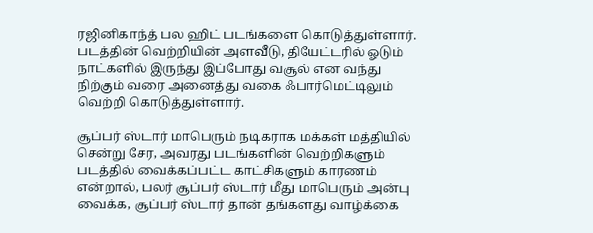ரஜினிகாந்த் பல ஹிட் படங்களை கொடுத்துள்ளார். படத்தின் வெற்றியின் அளவீடு, தியேட்டரில் ஓடும் நாட்களில் இருந்து இப்போது வசூல் என வந்து நிற்கும் வரை அனைத்து வகை ஃபார்மெட்டிலும் வெற்றி கொடுத்துள்ளார்.

சூப்பர் ஸ்டார் மாபெரும் நடிகராக மக்கள் மத்தியில் சென்று சேர, அவரது படங்களின் வெற்றிகளும் படத்தில் வைக்கப்பட்ட காட்சிகளும் காரணம் என்றால், பலர் சூப்பர் ஸ்டார் மீது மாபெரும் அன்பு வைக்க, சூப்பர் ஸ்டார் தான் தங்களது வாழ்க்கை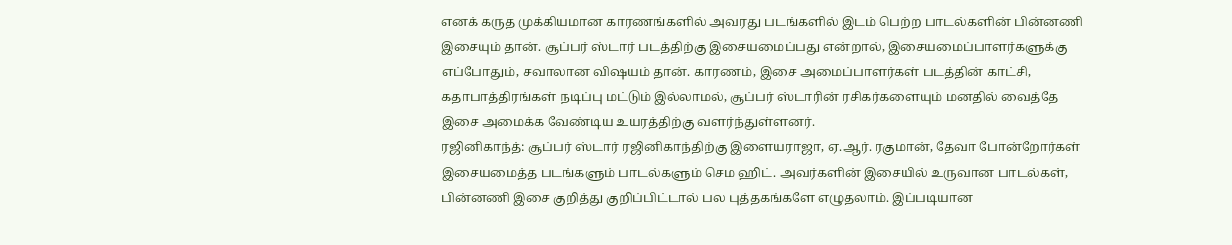எனக் கருத முக்கியமான காரணங்களில் அவரது படங்களில் இடம் பெற்ற பாடல்களின் பின்னணி இசையும் தான். சூப்பர் ஸ்டார் படத்திற்கு இசையமைப்பது என்றால், இசையமைப்பாளர்களுக்கு எப்போதும், சவாலான விஷயம் தான். காரணம், இசை அமைப்பாளர்கள் படத்தின் காட்சி, கதாபாத்திரங்கள் நடிப்பு மட்டும் இல்லாமல், சூப்பர் ஸ்டாரின் ரசிகர்களையும் மனதில் வைத்தே இசை அமைக்க வேண்டிய உயரத்திற்கு வளர்ந்துள்ளனர்.
ரஜினிகாந்த்: சூப்பர் ஸ்டார் ரஜினிகாந்திற்கு இளையராஜா, ஏ.ஆர். ரகுமான், தேவா போன்றோர்கள் இசையமைத்த படங்களும் பாடல்களும் செம ஹிட். அவர்களின் இசையில் உருவான பாடல்கள், பின்னணி இசை குறித்து குறிப்பிட்டால் பல புத்தகங்களே எழுதலாம். இப்படியான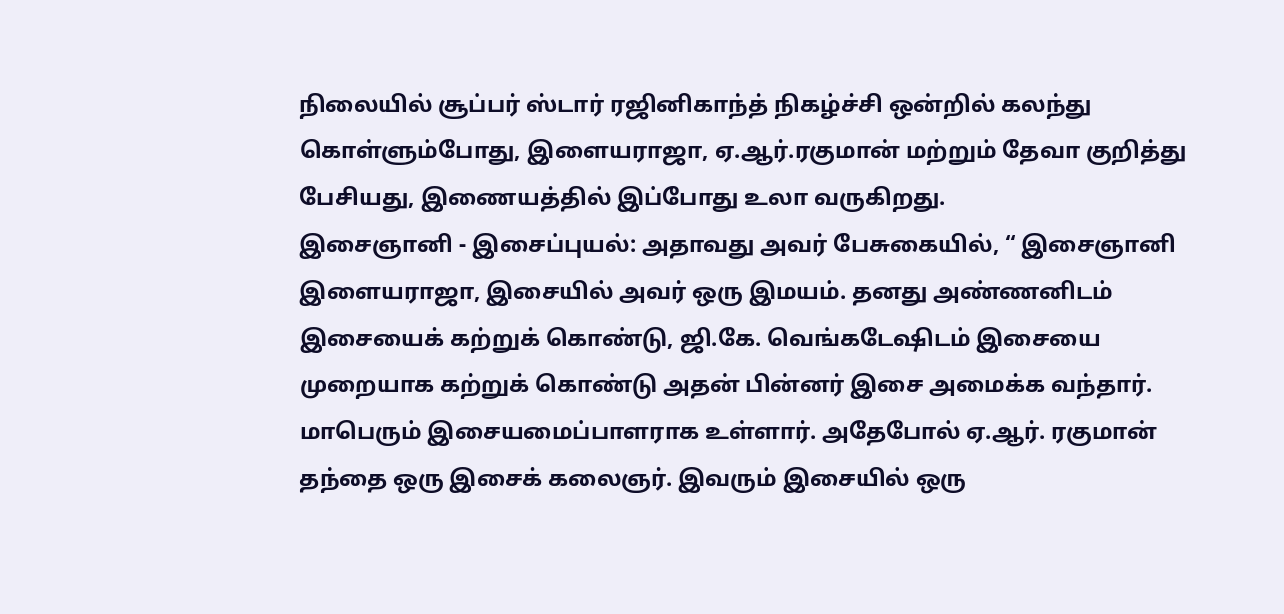நிலையில் சூப்பர் ஸ்டார் ரஜினிகாந்த் நிகழ்ச்சி ஒன்றில் கலந்து கொள்ளும்போது, இளையராஜா, ஏ.ஆர்.ரகுமான் மற்றும் தேவா குறித்து பேசியது, இணையத்தில் இப்போது உலா வருகிறது.
இசைஞானி - இசைப்புயல்: அதாவது அவர் பேசுகையில், “ இசைஞானி இளையராஜா, இசையில் அவர் ஒரு இமயம். தனது அண்ணனிடம் இசையைக் கற்றுக் கொண்டு, ஜி.கே. வெங்கடேஷிடம் இசையை முறையாக கற்றுக் கொண்டு அதன் பின்னர் இசை அமைக்க வந்தார். மாபெரும் இசையமைப்பாளராக உள்ளார். அதேபோல் ஏ.ஆர். ரகுமான் தந்தை ஒரு இசைக் கலைஞர். இவரும் இசையில் ஒரு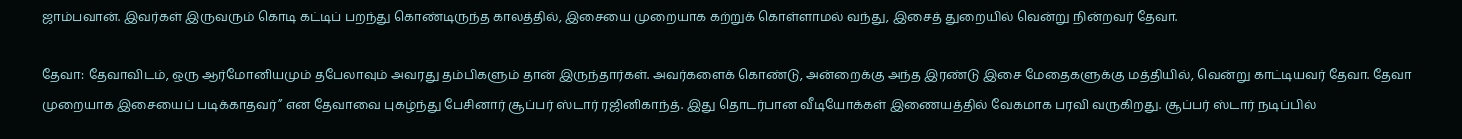ஜாம்பவான். இவர்கள் இருவரும் கொடி கட்டிப் பறந்து கொண்டிருந்த காலத்தில், இசையை முறையாக கற்றுக் கொள்ளாமல் வந்து, இசைத் துறையில் வென்று நின்றவர் தேவா.

தேவா: தேவாவிடம், ஒரு ஆர்மோனியமும் தபேலாவும் அவரது தம்பிகளும் தான் இருந்தார்கள். அவர்களைக் கொண்டு, அன்றைக்கு அந்த இரண்டு இசை மேதைகளுக்கு மத்தியில், வென்று காட்டியவர் தேவா. தேவா முறையாக இசையைப் படிக்காதவர்” என தேவாவை புகழ்ந்து பேசினார் சூப்பர் ஸ்டார் ரஜினிகாந்த். இது தொடர்பான வீடியோக்கள் இணையத்தில் வேகமாக பரவி வருகிறது. சூப்பர் ஸ்டார் நடிப்பில்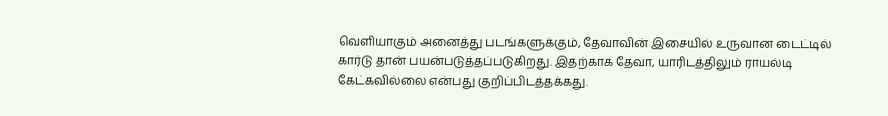வெளியாகும் அனைத்து படங்களுக்கும், தேவாவின் இசையில் உருவான டைட்டில் கார்டு தான் பயன்படுத்தப்படுகிறது. இதற்காக தேவா, யாரிடத்திலும் ராயல்டி கேட்கவில்லை என்பது குறிப்பிடத்தக்கது.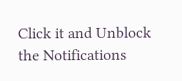Click it and Unblock the Notifications